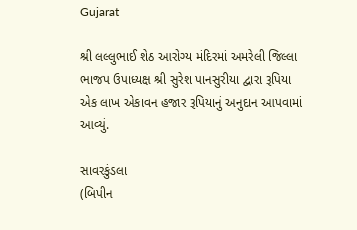Gujarat

શ્રી લલ્લુભાઈ શેઠ આરોગ્ય મંદિરમાં અમરેલી જિલ્લા ભાજપ ઉપાધ્યક્ષ શ્રી સુરેશ પાનસુરીયા દ્વારા રૂપિયા એક લાખ એકાવન હજાર રૂપિયાનું અનુદાન આપવામાં આવ્યું.

સાવરકુંડલા
(બિપીન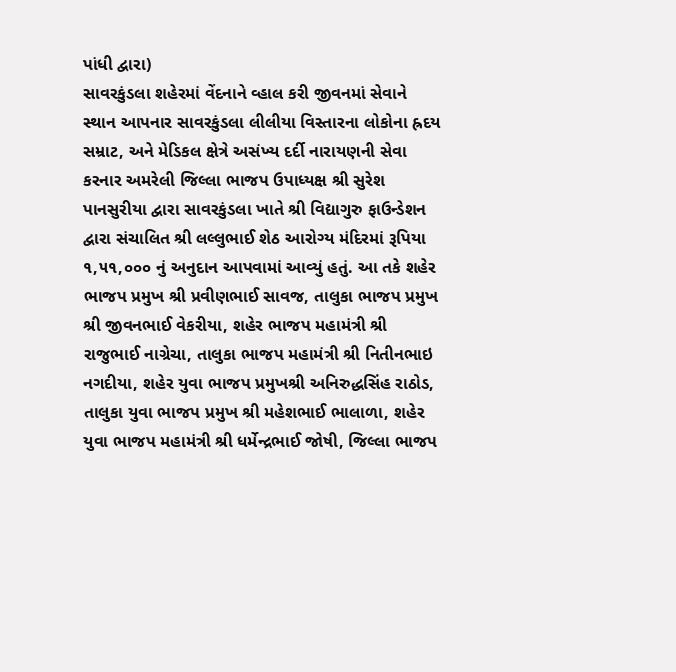પાંધી દ્વારા)
સાવરકુંડલા શહેરમાં વેંદનાને વ્હાલ કરી જીવનમાં સેવાને સ્થાન આપનાર સાવરકુંડલા લીલીયા વિસ્તારના લોકોના હ્રદય સમ્રાટ, અને મેડિકલ ક્ષેત્રે અસંખ્ય દર્દી નારાયણની સેવા કરનાર અમરેલી જિલ્લા ભાજપ ઉપાધ્યક્ષ શ્રી સુરેશ પાનસુરીયા દ્વારા સાવરકુંડલા ખાતે શ્રી વિદ્યાગુરુ ફાઉન્ડેશન દ્વારા સંચાલિત શ્રી લલ્લુભાઈ શેઠ આરોગ્ય મંદિરમાં રૂપિયા ૧,૫૧,૦૦૦ નું અનુદાન આપવામાં આવ્યું હતું. આ તકે શહેર ભાજપ પ્રમુખ શ્રી પ્રવીણભાઈ સાવજ, તાલુકા ભાજપ પ્રમુખ શ્રી જીવનભાઈ વેકરીયા, શહેર ભાજપ મહામંત્રી શ્રી રાજુભાઈ નાગ્રેચા, તાલુકા ભાજપ મહામંત્રી શ્રી નિતીનભાઇ નગદીયા, શહેર યુવા ભાજપ પ્રમુખશ્રી અનિરુદ્ધસિંહ રાઠોડ, તાલુકા યુવા ભાજપ પ્રમુખ શ્રી મહેશભાઈ ભાલાળા, શહેર યુવા ભાજપ મહામંત્રી શ્રી ધર્મેન્દ્રભાઈ જોષી, જિલ્લા ભાજપ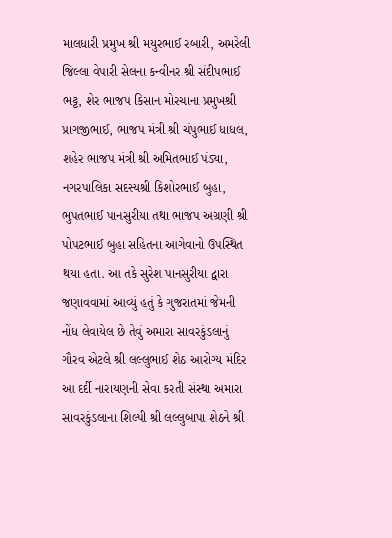માલધારી પ્રમુખ શ્રી મયુરભાઈ રબારી, અમરેલી જિલ્લા વેપારી સેલના કન્વીનર શ્રી સંદીપભાઈ ભટ્ટ, શેર ભાજપ કિસાન મોરચાના પ્રમુખશ્રી પ્રાગજીભાઈ, ભાજપ મંત્રી શ્રી ચંપુભાઈ ધાધલ, શહેર ભાજપ મંત્રી શ્રી અમિતભાઈ પંડ્યા, નગરપાલિકા સદસ્યશ્રી કિશોરભાઈ બુહા, ભુપતભાઈ પાનસુરીયા તથા ભાજપ અગ્રણી શ્રી પોપટભાઈ બુહા સહિતના આગેવાનો ઉપસ્થિત થયા હતા. આ તકે સુરેશ પાનસુરીયા દ્વારા જણાવવામાં આવ્યું હતું કે ગુજરાતમાં જેમની નોંધ લેવાયેલ છે તેવું અમારા સાવરકુંડલાનું ગૌરવ એટલે શ્રી લલ્લુભાઈ શેઠ આરોગ્ય મંદિર આ દર્દી નારાયણની સેવા કરતી સંસ્થા અમારા સાવરકુંડલાના શિલ્પી શ્રી લલ્લુબાપા શેઠને શ્રી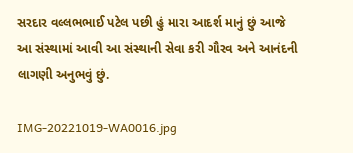સરદાર વલ્લભભાઈ પટેલ પછી હું મારા આદર્શ માનું છું આજે આ સંસ્થામાં આવી આ સંસ્થાની સેવા કરી ગૌરવ અને આનંદની લાગણી અનુભવું છું.

IMG-20221019-WA0016.jpg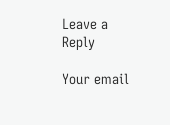Leave a Reply

Your email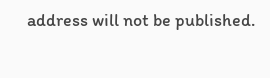address will not be published.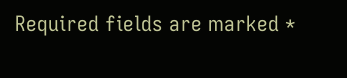Required fields are marked *